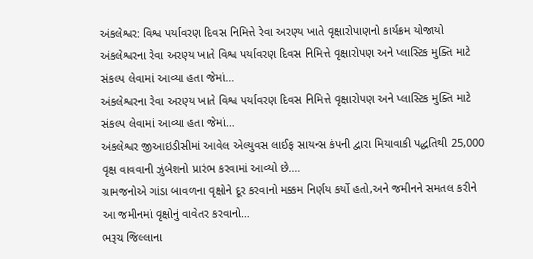અંકલેશ્વર: વિશ્વ પર્યાવરણ દિવસ નિમિત્તે રેવા અરણ્ય ખાતે વૃક્ષારોપાણનો કાર્યક્રમ યોજાયો
અંકલેશ્વરના રેવા અરણ્ય ખાતે વિશ્વ પર્યાવરણ દિવસ નિમિત્તે વૃક્ષારોપણ અને પ્લાસ્ટિક મુક્તિ માટે સંકલ્પ લેવામાં આવ્યા હતા જેમાં…
અંકલેશ્વરના રેવા અરણ્ય ખાતે વિશ્વ પર્યાવરણ દિવસ નિમિત્તે વૃક્ષારોપણ અને પ્લાસ્ટિક મુક્તિ માટે સંકલ્પ લેવામાં આવ્યા હતા જેમાં…
અંકલેશ્વર જીઆઇડીસીમાં આવેલ એલ્યુવસ લાઈફ સાયન્સ કંપની દ્વારા મિયાવાકી પદ્ધતિથી 25,000 વૃક્ષ વાવવાની ઝુંબેશનો પ્રારંભ કરવામાં આવ્યો છે.…
ગ્રામજનોએ ગાંડા બાવળના વૃક્ષોને દૂર કરવાનો મક્કમ નિર્ણય કર્યો હતો,અને જમીનને સમતલ કરીને આ જમીનમાં વૃક્ષોનું વાવેતર કરવાનો…
ભરૂચ જિલ્લાના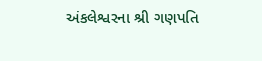અંકલેશ્વરના શ્રી ગણપતિ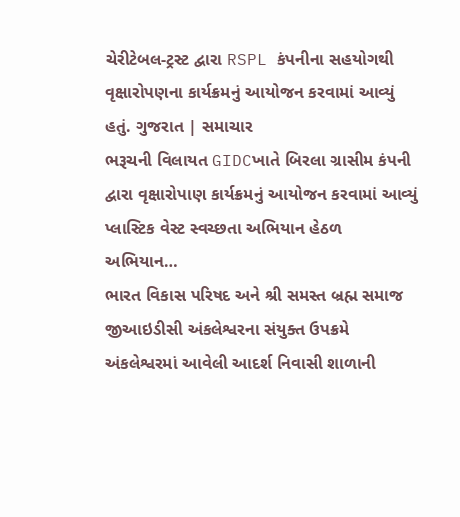ચેરીટેબલ-ટ્રસ્ટ દ્વારા RSPL કંપનીના સહયોગથી વૃક્ષારોપણના કાર્યક્રમનું આયોજન કરવામાં આવ્યું હતું. ગુજરાત | સમાચાર
ભરૂચની વિલાયત GIDCખાતે બિરલા ગ્રાસીમ કંપની દ્વારા વૃક્ષારોપાણ કાર્યક્રમનું આયોજન કરવામાં આવ્યું પ્લાસ્ટિક વેસ્ટ સ્વચ્છતા અભિયાન હેઠળ અભિયાન…
ભારત વિકાસ પરિષદ અને શ્રી સમસ્ત બ્રહ્મ સમાજ જીઆઇડીસી અંકલેશ્વરના સંયુક્ત ઉપક્રમે અંકલેશ્વરમાં આવેલી આદર્શ નિવાસી શાળાની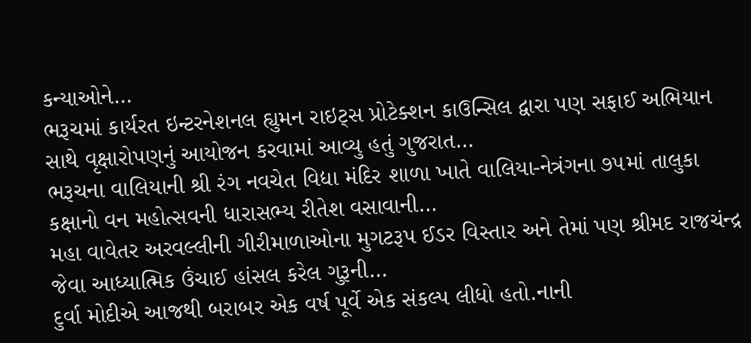કન્યાઓને…
ભરૂચમાં કાર્યરત ઇન્ટરનેશનલ હ્યુમન રાઇટ્સ પ્રોટેક્શન કાઉન્સિલ દ્વારા પણ સફાઈ અભિયાન સાથે વૃક્ષારોપણનું આયોજન કરવામાં આવ્યુ હતું ગુજરાત…
ભરૂચના વાલિયાની શ્રી રંગ નવચેત વિદ્યા મંદિર શાળા ખાતે વાલિયા-નેત્રંગના ૭૫માં તાલુકા કક્ષાનો વન મહોત્સવની ધારાસભ્ય રીતેશ વસાવાની…
મહા વાવેતર અરવલ્લીની ગીરીમાળાઓના મુગટરૂપ ઈડર વિસ્તાર અને તેમાં પણ શ્રીમદ રાજચંન્દ્ર જેવા આધ્યાત્મિક ઉંચાઈ હાંસલ કરેલ ગુરૂની…
દુર્વા મોદીએ આજથી બરાબર એક વર્ષ પૂર્વે એક સંકલ્પ લીધો હતો.નાની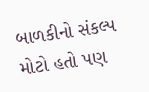બાળકીનો સંકલ્પ મોટો હતો પણ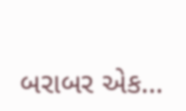બરાબર એક…